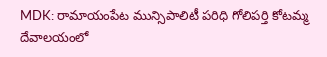MDK: రామాయంపేట మున్సిపాలిటీ పరిధి గోలిపర్తి కోటమ్మ దేవాలయంలో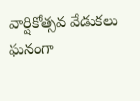వార్షికోత్సవ వేడుకలు ఘనంగా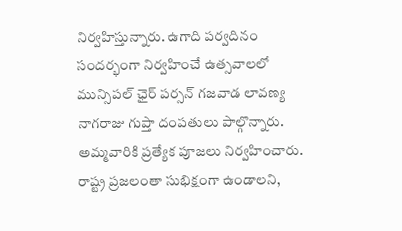నిర్వహిస్తున్నారు. ఉగాది పర్వదినం సందర్భంగా నిర్వహించే ఉత్సవాలలో మున్సిపల్ ఛైర్ పర్సన్ గజవాడ లావణ్య నాగరాజు గుప్తా దంపతులు పాల్గొన్నారు. అమ్మవారికి ప్రత్యేక పూజలు నిర్వహించారు. రాష్ట్ర ప్రజలంతా సుభిక్షంగా ఉండాలని,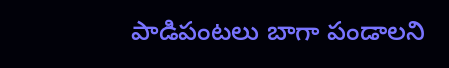పాడిపంటలు బాగా పండాలని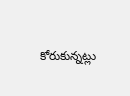కోరుకున్నట్లు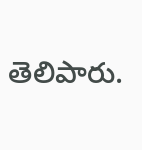తెలిపారు.